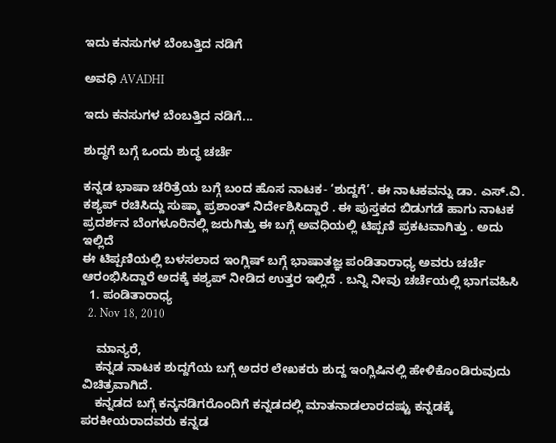ಇದು ಕನಸುಗಳ ಬೆಂಬತ್ತಿದ ನಡಿಗೆ‍

ಅವಧಿ AVADHI

ಇದು ಕನಸುಗಳ ಬೆಂಬತ್ತಿದ ನಡಿಗೆ...

ಶುದ್ಧಗೆ ಬಗ್ಗೆ ಒಂದು ಶುದ್ಧ ಚರ್ಚೆ

ಕನ್ನಡ ಭಾಷಾ ಚರಿತ್ರೆಯ ಬಗ್ಗೆ ಬಂದ ಹೊಸ ನಾಟಕ- ‘ಶುದ್ದಗೆ’. ಈ ನಾಟಕವನ್ನು ಡಾ. ಎಸ್.ವಿ. ಕಶ್ಯಪ್ ರಚಿಸಿದ್ದು ಸುಷ್ಮಾ ಪ್ರಶಾಂತ್ ನಿರ್ದೇಶಿಸಿದ್ದಾರೆ . ಈ ಪುಸ್ತಕದ ಬಿಡುಗಡೆ ಹಾಗು ನಾಟಕ ಪ್ರದರ್ಶನ ಬೆಂಗಳೂರಿನಲ್ಲಿ ಜರುಗಿತ್ತು ಈ ಬಗ್ಗೆ ಅವಧಿಯಲ್ಲಿ ಟಿಪ್ಪಣಿ ಪ್ರಕಟವಾಗಿತ್ತು . ಅದು ಇಲ್ಲಿದೆ
ಈ ಟಿಪ್ಪಣಿಯಲ್ಲಿ ಬಳಸಲಾದ ಇಂಗ್ಲಿಷ್ ಬಗ್ಗೆ ಭಾಷಾತಜ್ಞ ಪಂಡಿತಾರಾಧ್ಯ ಅವರು ಚರ್ಚೆ ಆರಂಭಿಸಿದ್ದಾರೆ ಅದಕ್ಕೆ ಕಶ್ಯಪ್ ನೀಡಿದ ಉತ್ತರ ಇಲ್ಲಿದೆ . ಬನ್ನಿ ನೀವು ಚರ್ಚೆಯಲ್ಲಿ ಭಾಗವಹಿಸಿ
  1. ಪಂಡಿತಾರಾಧ್ಯ
  2. Nov 18, 2010

    ಮಾನ್ಯರೆ,
    ಕನ್ನಡ ನಾಟಕ ಶುದ್ದಗೆಯ ಬಗ್ಗೆ ಅದರ ಲೇಖಕರು ಶುದ್ದ ಇಂಗ್ಲಿಷಿನಲ್ಲಿ ಹೇಳಿಕೊಂಡಿರುವುದು ವಿಚಿತ್ರವಾಗಿದೆ.
    ಕನ್ನಡದ ಬಗ್ಗೆ ಕನ್ಕನಡಿಗರೊಂದಿಗೆ ಕನ್ನಡದಲ್ಲಿ ಮಾತನಾಡಲಾರದಷ್ಟು ಕನ್ನಡಕ್ಕೆ ಪರಕೀಯರಾದವರು ಕನ್ನಡ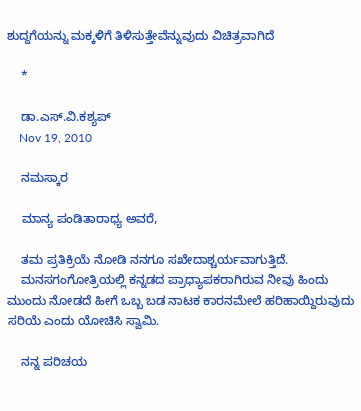ಶುದ್ದಗೆಯನ್ನು ಮಕ್ಕಳಿಗೆ ತಿಳಿಸುತ್ತೇವೆನ್ನುವುದು ವಿಚಿತ್ರವಾಗಿದೆ

    *

    ಡಾ.ಎಸ್.ವಿ.ಕಶ್ಯಪ್
    Nov 19, 2010

    ನಮಸ್ಕಾರ

    ಮಾನ್ಯ ಪಂಡಿತಾರಾಧ್ಯ ಅವರೆ,

    ತಮ ಪ್ರತಿಕ್ರಿಯೆ ನೋಡಿ ನನಗೂ ಸಖೇದಾಶ್ಚರ್ಯವಾಗುತ್ತಿದೆ.
    ಮನಸಗಂಗೋತ್ರಿಯಲ್ಲಿ ಕನ್ನಡದ ಪ್ರಾಧ್ಯಾಪಕರಾಗಿರುವ ನೀವು ಹಿಂದು ಮುಂದು ನೋಡದೆ ಹೀಗೆ ಒಬ್ಬ ಬಡ ನಾಟಕ ಕಾರನಮೇಲೆ ಹರಿಹಾಯ್ದಿರುವುದು ಸರಿಯೆ ಎಂದು ಯೋಚಿಸಿ ಸ್ವಾಮಿ.

    ನನ್ನ ಪರಿಚಯ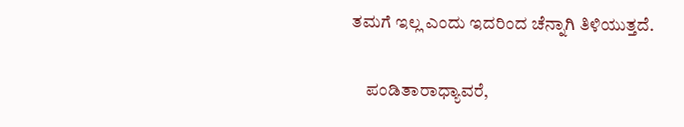ತಮಗೆ ಇಲ್ಲ ಎಂದು ಇದರಿಂದ ಚೆನ್ನಾಗಿ ತಿಳಿಯುತ್ತದೆ.

    ಪಂಡಿತಾರಾಧ್ಯಾವರೆ,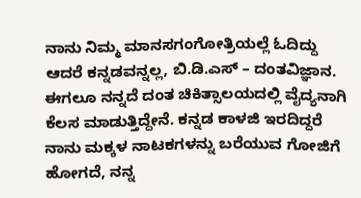ನಾನು ನಿಮ್ಮ ಮಾನಸಗಂಗೋತ್ರಿಯಲ್ಲೆ ಓದಿದ್ದು ಆದರೆ ಕನ್ನಡವನ್ನಲ್ಲ, ಬಿ.ಡಿ.ಎಸ್ – ದಂತವಿಜ್ಞಾನ. ಈಗಲೂ ನನ್ನದೆ ದಂತ ಚಿಕಿತ್ಸಾಲಯದಲ್ಲಿ ವೈದ್ಯನಾಗಿ ಕೆಲಸ ಮಾಡುತ್ತಿದ್ದೇನೆ. ಕನ್ನಡ ಕಾಳಜಿ ಇರದಿದ್ದರೆ ನಾನು ಮಕ್ಕಳ ನಾಟಕಗಳನ್ನು ಬರೆಯುವ ಗೋಜಿಗೆ ಹೋಗದೆ, ನನ್ನ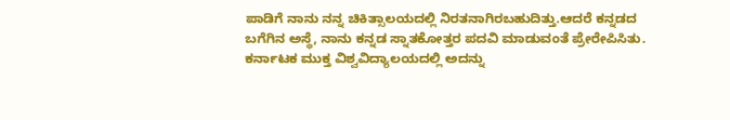ಪಾಡಿಗೆ ನಾನು ನನ್ನ ಚಿಕಿತ್ಸಾಲಯದಲ್ಲಿ ನಿರತನಾಗಿರಬಹುದಿತ್ತು.ಆದರೆ ಕನ್ನಡದ ಬಗೆಗಿನ ಅಸ್ಥೆ, ನಾನು ಕನ್ನಡ ಸ್ನಾತಕೋತ್ತರ ಪದವಿ ಮಾಡುವಂತೆ ಪ್ರೇರೇಪಿಸಿತು. ಕರ್ನಾಟಕ ಮುಕ್ತ ವಿಶ್ವವಿದ್ಯಾಲಯದಲ್ಲಿ ಅದನ್ನು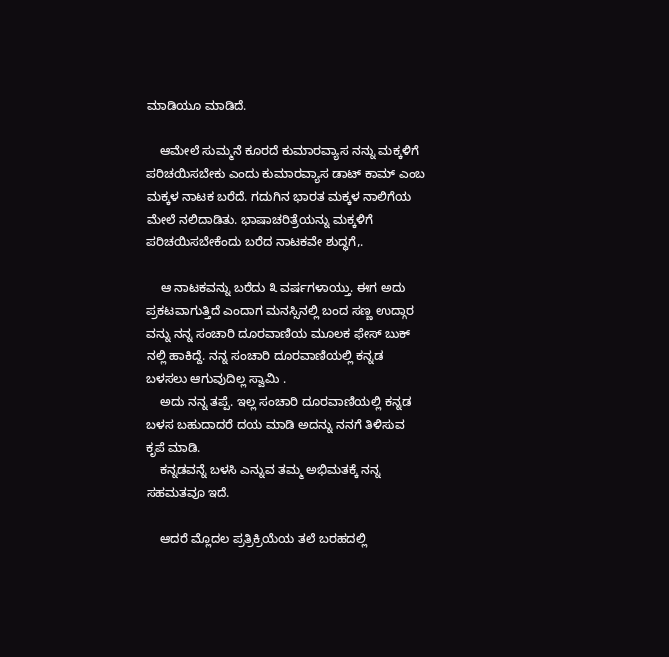ಮಾಡಿಯೂ ಮಾಡಿದೆ.

    ಆಮೇಲೆ ಸುಮ್ಮನೆ ಕೂರದೆ ಕುಮಾರವ್ಯಾಸ ನನ್ನು ಮಕ್ಕಳಿಗೆ ಪರಿಚಯಿಸಬೇಕು ಎಂದು ಕುಮಾರವ್ಯಾಸ ಡಾಟ್ ಕಾಮ್ ಎಂಬ ಮಕ್ಕಳ ನಾಟಕ ಬರೆದೆ. ಗದುಗಿನ ಭಾರತ ಮಕ್ಕಳ ನಾಲಿಗೆಯ ಮೇಲೆ ನಲಿದಾಡಿತು. ಭಾಷಾಚರಿತ್ರೆಯನ್ನು ಮಕ್ಕಳಿಗೆ ಪರಿಚಯಿಸಬೇಕೆಂದು ಬರೆದ ನಾಟಕವೇ ಶುದ್ಧಗೆ,.

    ಆ ನಾಟಕವನ್ನು ಬರೆದು ೩ ವರ್ಷಗಳಾಯ್ತು. ಈಗ ಅದು ಪ್ರಕಟವಾಗುತ್ತಿದೆ ಎಂದಾಗ ಮನಸ್ಸಿನಲ್ಲಿ ಬಂದ ಸಣ್ಣ ಉದ್ಗಾರ ವನ್ನು ನನ್ನ ಸಂಚಾರಿ ದೂರವಾಣಿಯ ಮೂಲಕ ಫೇಸ್ ಬುಕ್ ನಲ್ಲಿ ಹಾಕಿದ್ದೆ. ನನ್ನ ಸಂಚಾರಿ ದೂರವಾಣಿಯಲ್ಲಿ ಕನ್ನಡ ಬಳಸಲು ಆಗುವುದಿಲ್ಲ ಸ್ವಾಮಿ .
    ಅದು ನನ್ನ ತಪ್ಪೆ. ಇಲ್ಲ ಸಂಚಾರಿ ದೂರವಾಣಿಯಲ್ಲಿ ಕನ್ನಡ ಬಳಸ ಬಹುದಾದರೆ ದಯ ಮಾಡಿ ಅದನ್ನು ನನಗೆ ತಿಳಿಸುವ ಕೃಪೆ ಮಾಡಿ.
    ಕನ್ನಡವನ್ನೆ ಬಳಸಿ ಎನ್ನುವ ತಮ್ಮ ಅಭಿಮತಕ್ಕೆ ನನ್ನ ಸಹಮತವೂ ಇದೆ.

    ಆದರೆ ಮ್ಲೊದಲ ಪ್ರತ್ರಿಕ್ರಿಯೆಯ ತಲೆ ಬರಹದಲ್ಲಿ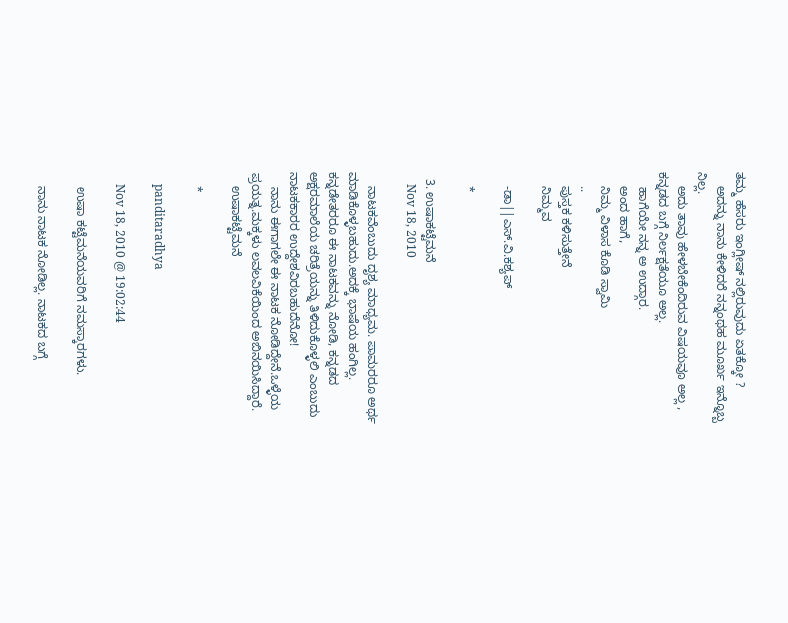ತಮ್ಮ ಹೆಸರು ಇಂಗ್ಲೀಷ್ ನಲ್ಲಿರುವುದು ಏತಕ್ಕೋ ?
    ಅದನ್ನು ನಾನು ಕೇಳಿದರೆ ನನ್ನಂಥಹ ಮೂರ್ಖ ಇನ್ನೊಬ್ಬ ನಿಲ್ಲ.
    ಅದು ತಾವು ಹೇಳಬೇಕೆಂದಿರುವ ವಿಷಯವೂ ಅಲ್ಲ , ಕನ್ನಡದ ಬಗ್ಗೆ ನಿರ್ಲಕ್ಷತೆಯೂ ಅಲ್ಲ.
    ಹಾಗೆಯೇ ನನ್ನ ಅ ಉದ್ಗಾರ.
    ಅಂದ ಹಾಗೆ,
    ನಿಮ್ಮ ವಿಳಾಸ ಕೊಡಿ ಸ್ವಾಮಿ
    ..
    ಪುಸ್ತಕ ಕಳಿಸುತ್ತೇನೆ
    ನಿಮ್ಮವ

    -ಡಾ||ಎಸ್.ವಿ.ಕಶ್ಯಪ್

    *

  3. ಉಷಾಕಟ್ಟೆಮನೆ
    Nov 18, 2010

    ನಾಟಕವೆಂಬುದು ದೃಶ್ಯ ಮಾಧ್ಯಮ. ಪಾಮರರೂ ಅರ್ಥ ಮಾಡಿಕೊಳ್ಳಬಹುದು.ಅದಕ್ಕೆ ಭಾಷೆಯ ಹಂಗಿಲ್ಲ. ಕನ್ನಡೇತರರೂ ಈ ನಾಟಕವನ್ನು ನೋಡಿ, ಕನ್ನಡದ ಅಕ್ಷರಮಾಲೆಯ ಚರಿತ್ರೆಯನ್ನು ತಿಳಿದುಕೊಳ್ಳಲಿ ಎಂಬುದು ನಾಟಕಕಾರರ ಉದ್ದೇಶವಿರಬಹುದೆನೋ!
    ನಾನು ಈಗಾಗಲೇ ಈ ನಾಟಕ ನೋಡಿದ್ದೇನೆ.ಒಳ್ಳೆಯ ಪ್ರಯತ್ನ.ಮಕ್ಕಳು ಲವಲವಿಕೆಯಿಂದ ಅಬಿನಯಿಸಿದ್ದಾರೆ.
    ಉಷಾಕಟ್ಟೆಮನೆ

    *

    panditaradhya

    Nov 18, 2010 @ 19:02:44

    ಉಷಾ ಕಟ್ಟೆಮನೆಯವರಿಗೆ ನಮಸ್ಕಾರಗಳು.

    ನಾನು ನಾಟಕ ನೋಡಿಲ್ಲ. ನಾಟಕದ ಬಗ್ಗೆ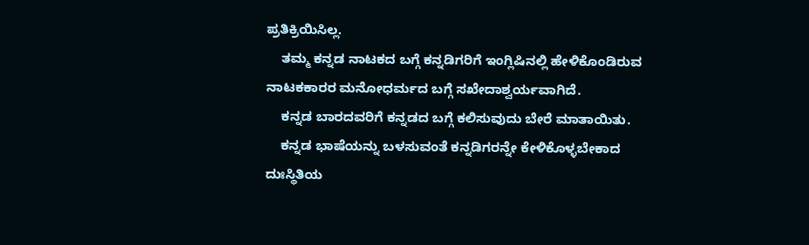ಪ್ರತಿಕ್ರಿಯಿಸಿಲ್ಲ.
    ತಮ್ಮ ಕನ್ನಡ ನಾಟಕದ ಬಗ್ಗೆ ಕನ್ನಡಿಗರಿಗೆ ಇಂಗ್ಲಿಷಿನಲ್ಲಿ ಹೇಳಿಕೊಂಡಿರುವ ನಾಟಕಕಾರರ ಮನೋಧರ್ಮದ ಬಗ್ಗೆ ಸಖೇದಾಶ್ವರ್ಯವಾಗಿದೆ.
    ಕನ್ನಡ ಬಾರದವರಿಗೆ ಕನ್ನಡದ ಬಗ್ಗೆ ಕಲಿಸುವುದು ಬೇರೆ ಮಾತಾಯಿತು.
    ಕನ್ನಡ ಭಾಷೆಯನ್ನು ಬಳಸುವಂತೆ ಕನ್ನಡಿಗರನ್ನೇ ಕೇಳಿಕೊಳ್ಳಬೇಕಾದ ದುಃಸ್ಥಿತಿಯ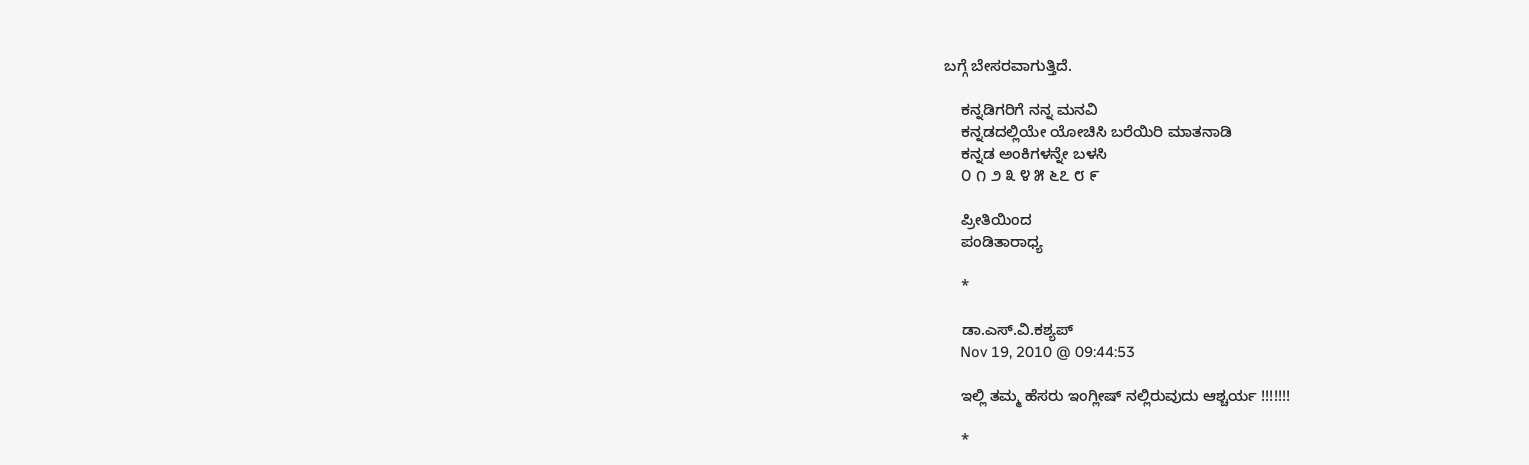ಬಗ್ಗೆ ಬೇಸರವಾಗುತ್ತಿದೆ.

    ಕನ್ನಡಿಗರಿಗೆ ನನ್ನ ಮನವಿ
    ಕನ್ನಡದಲ್ಲಿಯೇ ಯೋಚಿಸಿ ಬರೆಯಿರಿ ಮಾತನಾಡಿ
    ಕನ್ನಡ ಅಂಕಿಗಳನ್ನೇ ಬಳಸಿ
    ೦ ೧ ೨ ೩ ೪ ೫ ೬೭ ೮ ೯

    ಪ್ರೀತಿಯಿಂದ
    ಪಂಡಿತಾರಾಧ್ಯ

    *

    ಡಾ.ಎಸ್.ವಿ.ಕಶ್ಯಪ್
    Nov 19, 2010 @ 09:44:53

    ಇಲ್ಲಿ ತಮ್ಮ ಹೆಸರು ಇಂಗ್ಲೀಷ್ ನಲ್ಲಿರುವುದು ಆಶ್ಚರ್ಯ !!!!!!!

    *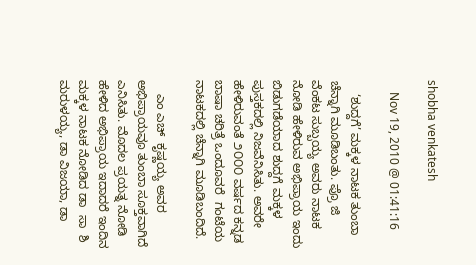shobha venkatesh

    Nov 19, 2010 @ 01:41:16

    ‘ಶುದ್ದಗೆ’ ಮಕ್ಕಳ ನಾಟಕ ತುಂಬಾ ಚೆನ್ನಾಗಿ ಮೂಡಿಬಂತು. ಪ್ರೊ ಜಿ ವೆಂಕಟ ಸುಬ್ಬಯ್ಯ ಅವರು ನಾಟಕ ನೋಡಿ ಹೇಳಿರುವ ಅಭಿಪ್ರಾಯ ಇಂದು ಬಿಡುಗಡೆಯಾದ ಶುದ್ದಗೆ ಮಕ್ಕಳ ಪುಸ್ತಕದಲ್ಲಿ ನಿಜವೆನಿಸಿತು. ಅವರೇ ಹೇಳಿರುವಂತೆ ೨೦೦೦ ವರ್ಷದ ಕನ್ನಡ ಬಾಷಾ ಚರಿತ್ರೆ ಒಂದೂವರೆ  ಗಂಟೆಯ ನಾಟಕದಲ್ಲಿ ಚೆನ್ನಾಗಿ ಮೂಡಿಬಂದಿದೆ.

    ಎಂ ಎಚ್  ಕೃಷ್ಣಯ್ಯ ಅವರ ಅಭಿಪ್ರಾಯವೂ ತುಂಬಾ ಸೂಕ್ತವಾಗಿದೆ ಎನಿಸಿತು. ಮೊದಲ ಪ್ರಯತ್ನ ನೋಡಿ ಹೇಳಿದ ಅಭಿಪ್ರಾಯ ಇದಾದರೆ ಇಂದಿನ  ಮಕ್ಕಳ ನಾಟಕ ನೋಡಿದ ಡಾ  ಸಾ  ಶಿ ಮರುಳಯ್ಯ, ಡಾ ವಿಜಯಾ, ಡಾ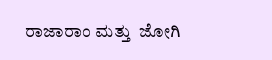ರಾಜಾರಾಂ ಮತ್ತು  ಜೋಗಿ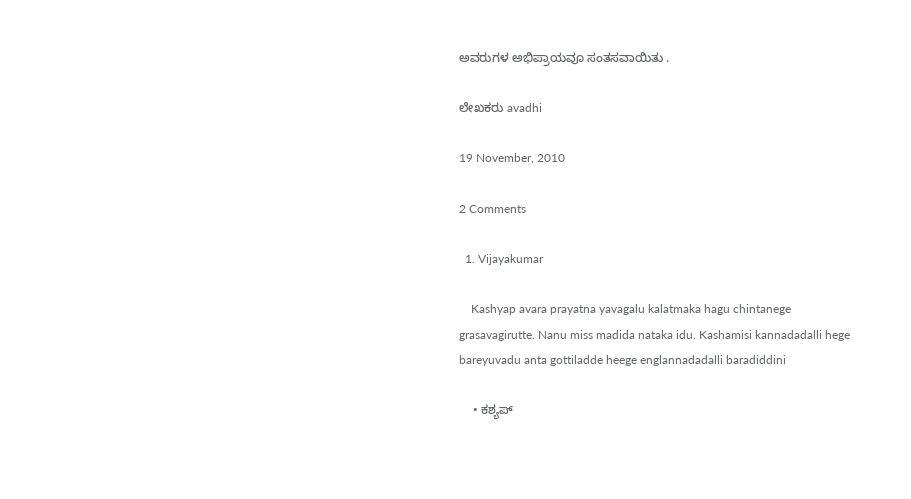ಅವರುಗಳ ಅಭಿಪ್ರಾಯವೂ ಸಂತಸವಾಯಿತು .

ಲೇಖಕರು avadhi

19 November, 2010

2 Comments

  1. Vijayakumar

    Kashyap avara prayatna yavagalu kalatmaka hagu chintanege grasavagirutte. Nanu miss madida nataka idu. Kashamisi kannadadalli hege bareyuvadu anta gottiladde heege englannadadalli baradiddini

    • ಕಶ್ಯಪ್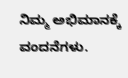ನಿಮ್ಮ ಅಭಿಮಾನಕ್ಕೆ ವಂದನೆಗಳು.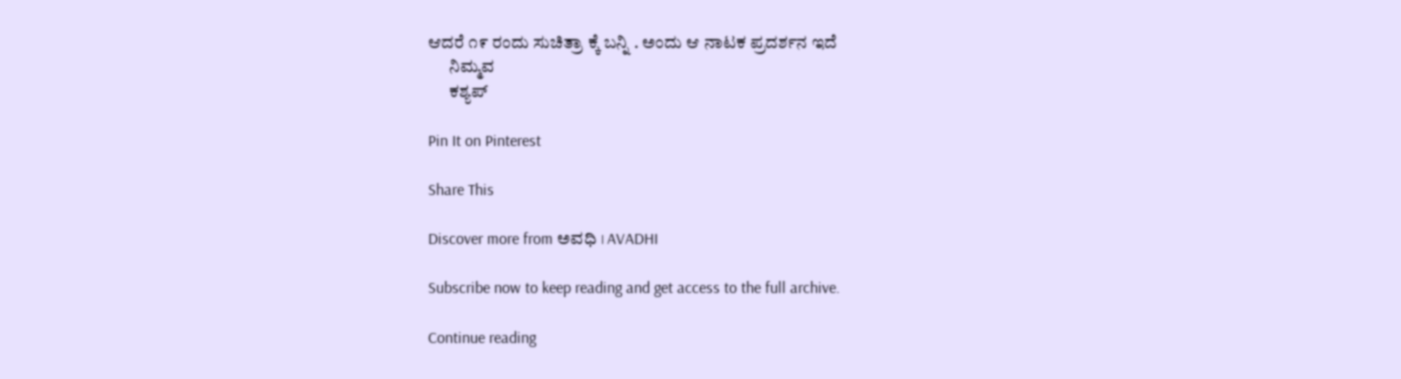ಆದರೆ ೧೯ ರಂದು ಸುಚಿತ್ರಾ ಕ್ಕೆ ಬನ್ನಿ . ಅಂದು ಆ ನಾಟಕ ಪ್ರದರ್ಶನ ಇದೆ
      ನಿಮ್ಮವ
      ಕಶ್ಯಪ್

Pin It on Pinterest

Share This

Discover more from ಅವಧಿ । AVADHI

Subscribe now to keep reading and get access to the full archive.

Continue reading